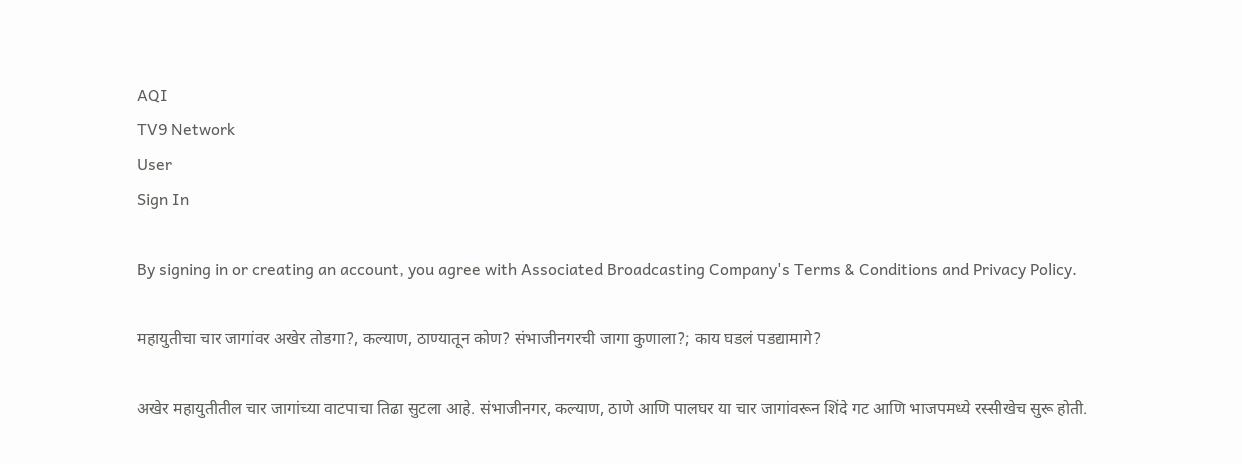AQI
TV9 Network
User
Sign In

By signing in or creating an account, you agree with Associated Broadcasting Company's Terms & Conditions and Privacy Policy.

महायुतीचा चार जागांवर अखेर तोडगा?, कल्याण, ठाण्यातून कोण? संभाजीनगरची जागा कुणाला?; काय घडलं पडद्यामागे?

अखेर महायुतीतील चार जागांच्या वाटपाचा तिढा सुटला आहे. संभाजीनगर, कल्याण, ठाणे आणि पालघर या चार जागांवरून शिंदे गट आणि भाजपमध्ये रस्सीखेच सुरू होती.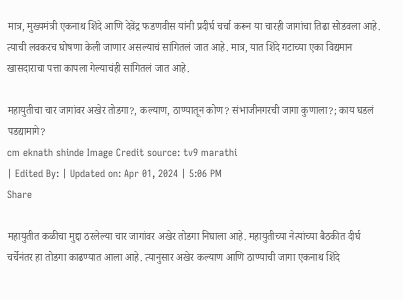मात्र, मुख्यमंत्री एकनाथ शिंदे आणि देवेंद्र फडणवीस यांनी प्रदीर्घ चर्चा करून या चारही जागांचा तिढा सोडवला आहे. त्याची लवकरच घोषणा केली जाणार असल्याचं सांगितलं जात आहे. मात्र, यात शिंदे गटाच्या एका विद्यमान खासदाराचा पत्ता कापला गेल्याचंही सांगितलं जात आहे.

महायुतीचा चार जागांवर अखेर तोडगा?, कल्याण, ठाण्यातून कोण? संभाजीनगरची जागा कुणाला?; काय घडलं पडद्यामागे?
cm eknath shinde Image Credit source: tv9 marathi
| Edited By: | Updated on: Apr 01, 2024 | 5:06 PM
Share

महायुतीत कळीचा मुद्दा ठरलेल्या चार जागांवर अखेर तोडगा निघाला आहे. महायुतीच्या नेत्यांच्या बैठकीत दीर्घ चर्चेनंतर हा तोडगा काढण्यात आला आहे. त्यानुसार अखेर कल्याण आणि ठाण्याची जागा एकनाथ शिंदे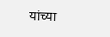यांच्या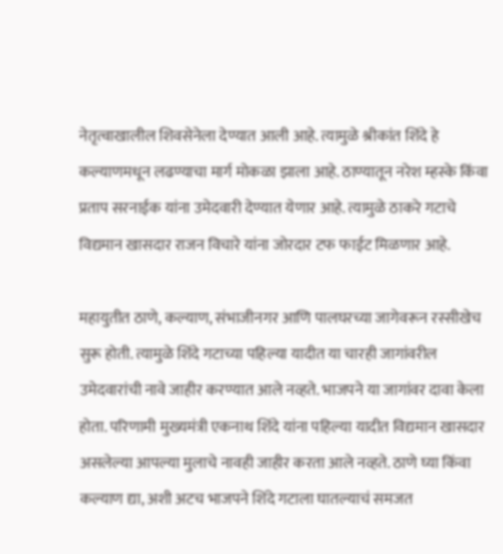नेतृत्वाखालील शिवसेनेला देण्यात आली आहे. त्यामुळे श्रीकांत शिंदे हे कल्याणमधून लढण्याचा मार्ग मोकळा झाला आहे. ठाण्यातून नरेश म्हस्के किंवा प्रताप सरनाईक यांना उमेदवारी देण्यात येणार आहे. त्यामुळे ठाकरे गटाचे विद्यमान खासदार राजन विचारे यांना जोरदार टफ फाईट मिळणार आहे.

महायुतीत ठाणे, कल्याण, संभाजीनगर आणि पालघरच्या जागेवरून रस्सीखेच सुरू होती. त्यामुळे शिंदे गटाच्या पहिल्या यादीत या चारही जागांवरील उमेदवारांची नावे जाहीर करण्यात आले नव्हते. भाजपने या जागांवर दावा केला होता. परिणामी मुख्यमंत्री एकनाथ शिंदे यांना पहिल्या यादीत विद्यमान खासदार असलेल्या आपल्या मुलाचे नावही जाहीर करता आले नव्हते. ठाणे घ्या किंवा कल्याण द्या, अशी अटच भाजपने शिंदे गटाला घातल्याचं समजत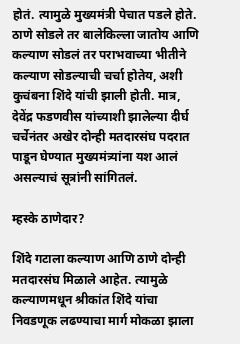होतं. त्यामुळे मुख्यमंत्री पेचात पडले होते. ठाणे सोडले तर बालेकिल्ला जातोय आणि कल्याण सोडलं तर पराभवाच्या भीतीने कल्याण सोडल्याची चर्चा होतेय, अशी कुचंबना शिंदे यांची झाली होती. मात्र, देवेंद्र फडणवीस यांच्याशी झालेल्या दीर्घ चर्चेनंतर अखेर दोन्ही मतदारसंघ पदरात पाडून घेण्यात मुख्यमंत्र्यांना यश आलं असल्याचं सूत्रांनी सांगितलं.

म्हस्के ठाणेदार?

शिंदे गटाला कल्याण आणि ठाणे दोन्ही मतदारसंघ मिळाले आहेत. त्यामुळे कल्याणमधून श्रीकांत शिंदे यांचा निवडणूक लढण्याचा मार्ग मोकळा झाला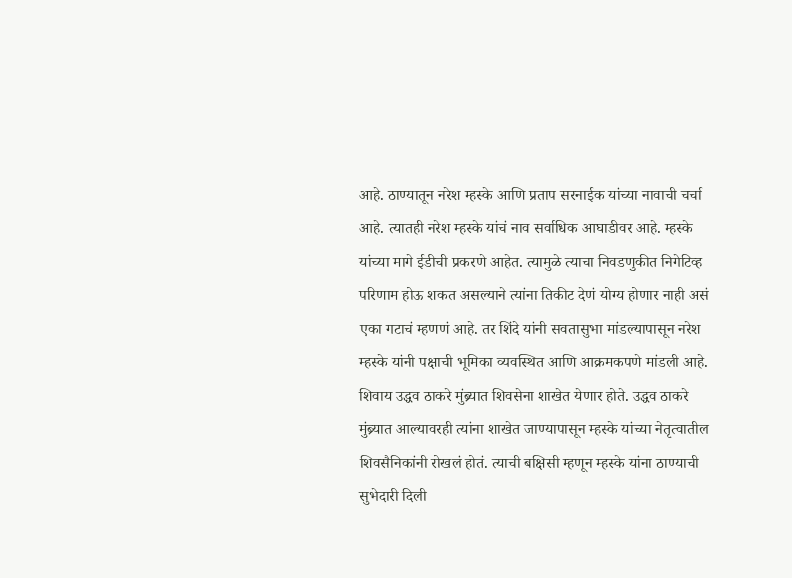आहे. ठाण्यातून नरेश म्हस्के आणि प्रताप सरनाईक यांच्या नावाची चर्चा आहे. त्यातही नरेश म्हस्के यांचं नाव सर्वाधिक आघाडीवर आहे. म्हस्के यांच्या मागे ईडीची प्रकरणे आहेत. त्यामुळे त्याचा निवडणुकीत निगेटिव्ह परिणाम होऊ शकत असल्याने त्यांना तिकीट देणं योग्य होणार नाही असं एका गटाचं म्हणणं आहे. तर शिंदे यांनी सवतासुभा मांडल्यापासून नरेश म्हस्के यांनी पक्षाची भूमिका व्यवस्थित आणि आक्रमकपणे मांडली आहे. शिवाय उद्धव ठाकरे मुंब्र्यात शिवसेना शाखेत येणार होते. उद्धव ठाकरे मुंब्र्यात आल्यावरही त्यांना शाखेत जाण्यापासून म्हस्के यांच्या नेतृत्वातील शिवसैनिकांनी रोखलं होतं. त्याची बक्षिसी म्हणून म्हस्के यांना ठाण्याची सुभेदारी दिली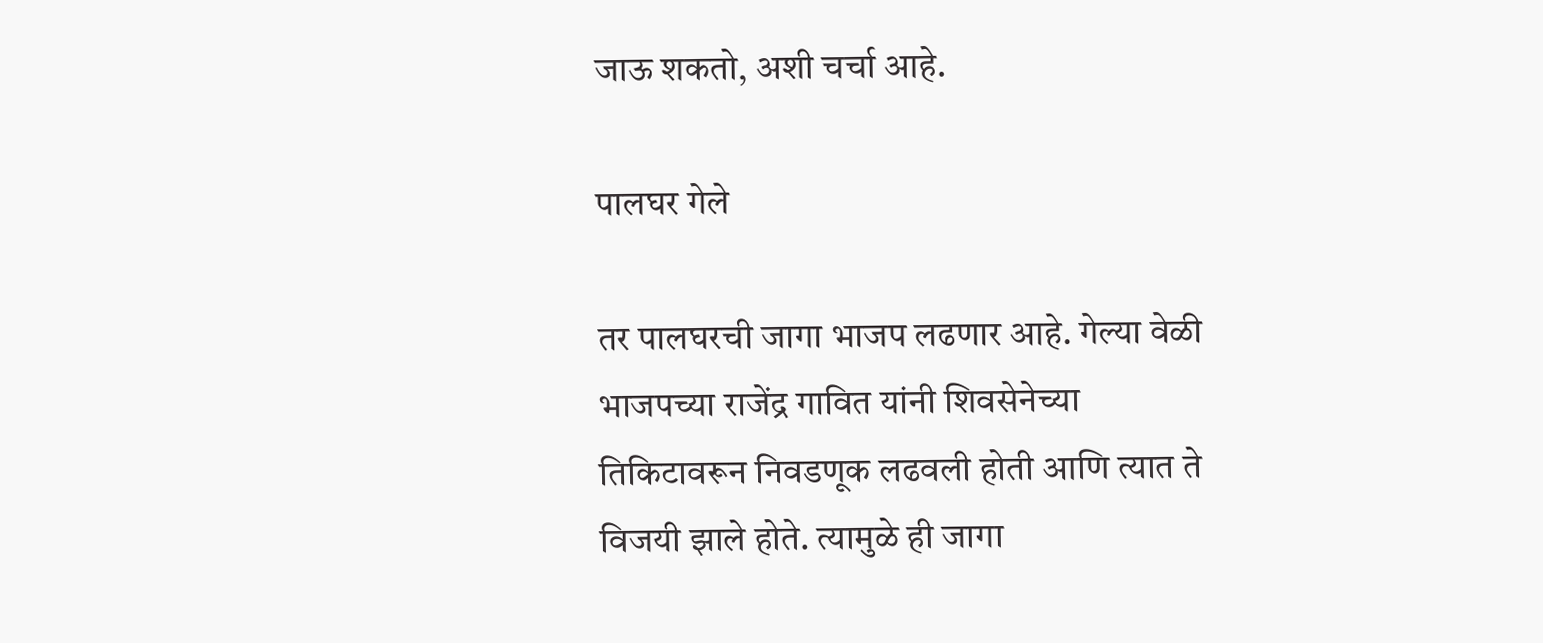जाऊ शकतो, अशी चर्चा आहे.

पालघर गेले

तर पालघरची जागा भाजप लढणार आहे. गेल्या वेळी भाजपच्या राजेंद्र गावित यांनी शिवसेनेच्या तिकिटावरून निवडणूक लढवली होती आणि त्यात ते विजयी झाले होते. त्यामुळे ही जागा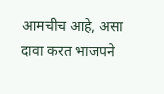आमचीच आहे, असा दावा करत भाजपने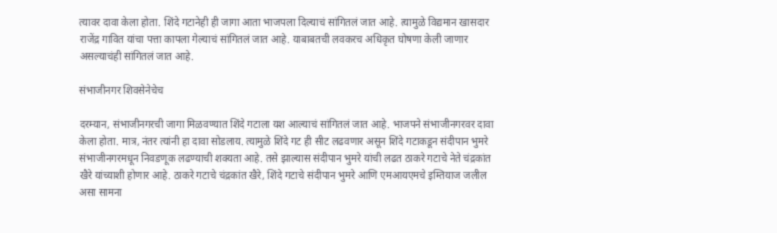त्यावर दावा केला होता. शिंदे गटानेही ही जागा आता भाजपला दिल्याचं सांगितलं जात आहे. त्यामुळे विद्यमान खासदार राजेंद्र गावित यांचा पत्ता कापला गेल्याचं सांगितलं जात आहे. याबाबतची लवकरच अधिकृत घोषणा केली जाणार असल्याचंही सांगितलं जात आहे.

संभाजीनगर शिवसेनेचेच

दरम्यान, संभाजीनगरची जागा मिळवण्यात शिंदे गटाला यश आल्याचं सांगितलं जात आहे. भाजपने संभाजीनगरवर दावा केला होता. मात्र, नंतर त्यांनी हा दावा सोडलाय. त्यामुळे शिंदे गट ही सीट लढवणार असून शिंदे गटाकडून संदीपान भुमरे संभाजीनगरमधून निवडणूक लढण्याची शक्यता आहे. तसे झाल्यास संदीपान भुमरे यांची लढत ठाकरे गटाचे नेते चंद्रकांत खैरे यांच्याशी होणार आहे. ठाकरे गटाचे चंद्रकांत खैरे, शिंदे गटाचे संदीपान भुमरे आणि एमआयएमचे इम्तियाज जलील असा सामना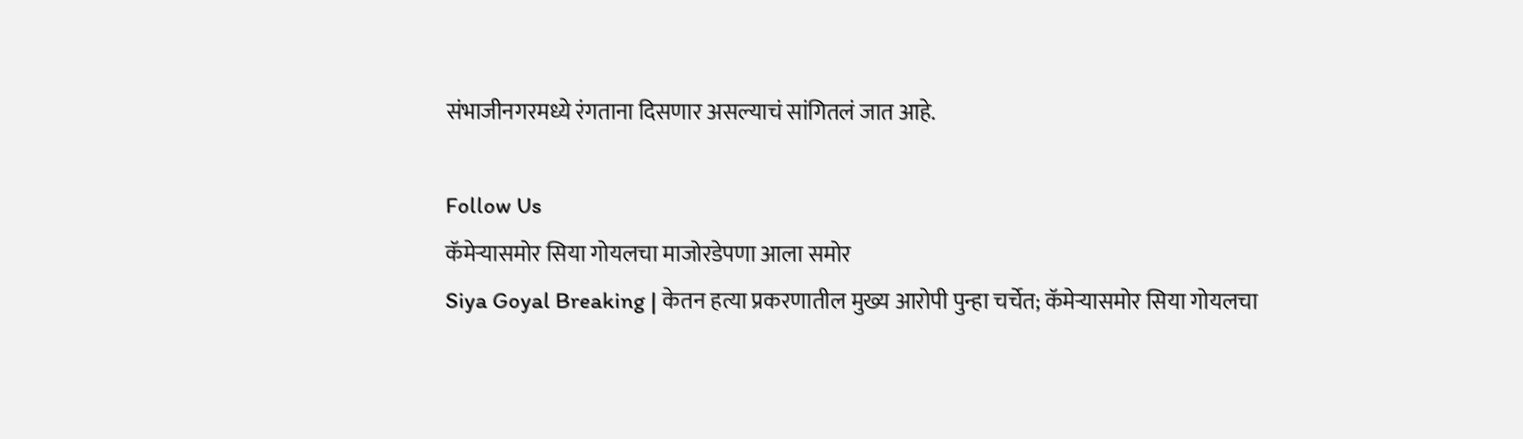संभाजीनगरमध्ये रंगताना दिसणार असल्याचं सांगितलं जात आहे.

Follow Us
कॅमेऱ्यासमोर सिया गोयलचा माजोरडेपणा आला समोर
Siya Goyal Breaking | केतन हत्या प्रकरणातील मुख्य आरोपी पुन्हा चर्चेत; कॅमेऱ्यासमोर सिया गोयलचा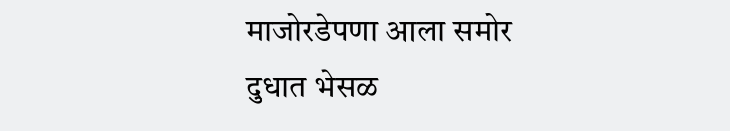माजोरडेपणा आला समोर
दुधात भेसळ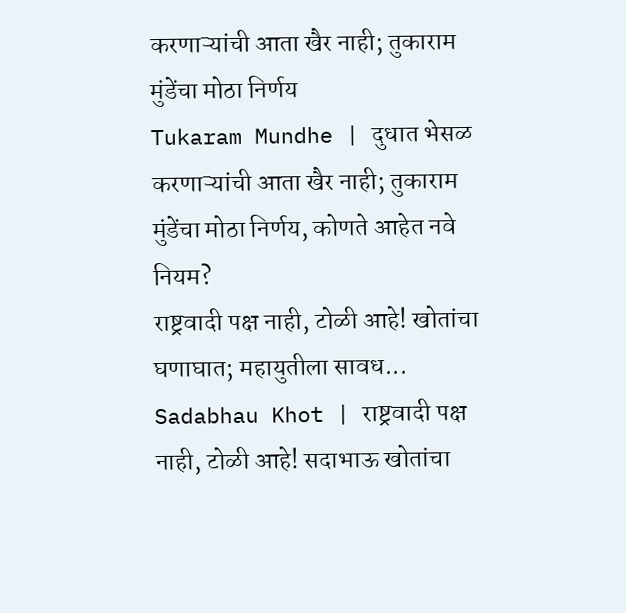करणाऱ्यांची आता खैर नाही; तुकाराम मुंडेंचा मोठा निर्णय
Tukaram Mundhe | दुधात भेसळ करणाऱ्यांची आता खैर नाही; तुकाराम मुंडेंचा मोठा निर्णय, कोणते आहेत नवे नियम?
राष्ट्रवादी पक्ष नाही, टोळी आहे! खोतांचा घणाघात; महायुतीला सावध...
Sadabhau Khot | राष्ट्रवादी पक्ष नाही, टोळी आहे! सदाभाऊ खोतांचा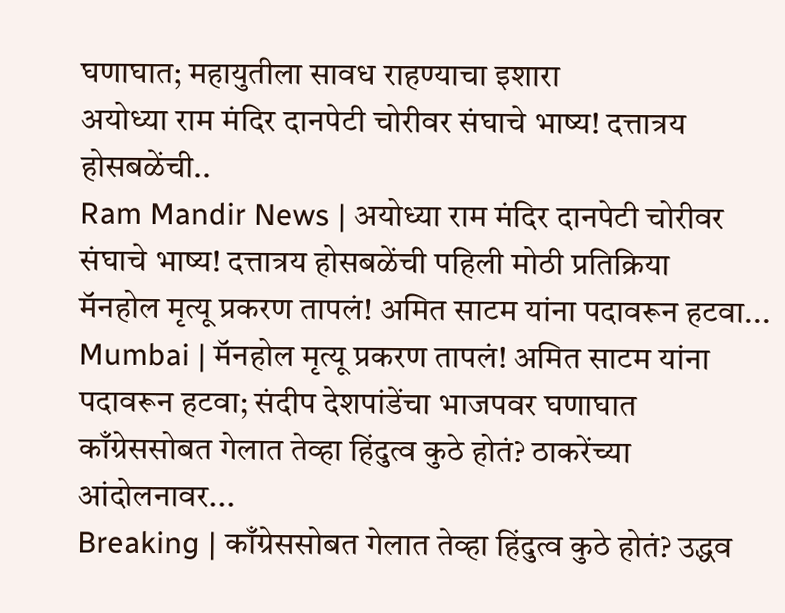घणाघात; महायुतीला सावध राहण्याचा इशारा
अयोध्या राम मंदिर दानपेटी चोरीवर संघाचे भाष्य! दत्तात्रय होसबळेंची..
Ram Mandir News | अयोध्या राम मंदिर दानपेटी चोरीवर संघाचे भाष्य! दत्तात्रय होसबळेंची पहिली मोठी प्रतिक्रिया
मॅनहोल मृत्यू प्रकरण तापलं! अमित साटम यांना पदावरून हटवा...
Mumbai | मॅनहोल मृत्यू प्रकरण तापलं! अमित साटम यांना पदावरून हटवा; संदीप देशपांडेंचा भाजपवर घणाघात
काँग्रेससोबत गेलात तेव्हा हिंदुत्व कुठे होतं? ठाकरेंच्या आंदोलनावर...
Breaking | काँग्रेससोबत गेलात तेव्हा हिंदुत्व कुठे होतं? उद्धव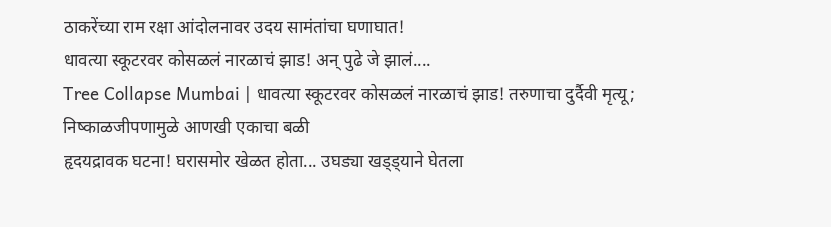ठाकरेंच्या राम रक्षा आंदोलनावर उदय सामंतांचा घणाघात!
धावत्या स्कूटरवर कोसळलं नारळाचं झाड! अन् पुढे जे झालं....
Tree Collapse Mumbai | धावत्या स्कूटरवर कोसळलं नारळाचं झाड! तरुणाचा दुर्दैवी मृत्यू; निष्काळजीपणामुळे आणखी एकाचा बळी
हृदयद्रावक घटना! घरासमोर खेळत होता... उघड्या खड्ड्याने घेतला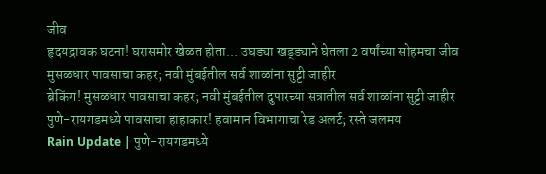जीव
हृदयद्रावक घटना! घरासमोर खेळत होता... उघड्या खड्ड्याने घेतला 2 वर्षांच्या सोहमचा जीव
मुसळधार पावसाचा कहर; नवी मुंबईतील सर्व शाळांना सुट्टी जाहीर
ब्रेकिंग! मुसळधार पावसाचा कहर; नवी मुंबईतील दुपारच्या सत्रातील सर्व शाळांना सुट्टी जाहीर
पुणे-रायगडमध्ये पावसाचा हाहाकार! हवामान विभागाचा रेड अलर्ट; रस्ते जलमय
Rain Update | पुणे-रायगडमध्ये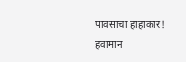पावसाचा हाहाकार! हवामान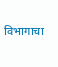विभागाचा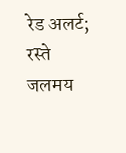रेड अलर्ट; रस्ते जलमय